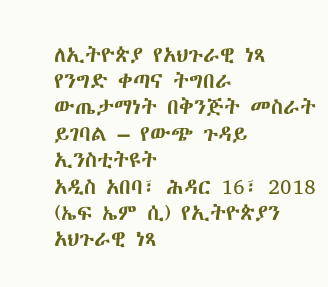ለኢትዮጵያ የአህጉራዊ ነጻ የንግድ ቀጣና ትግበራ ውጤታማነት በቅንጅት መስራት ይገባል – የውጭ ጉዳይ ኢንስቲትዩት
አዲስ አበባ፣ ሕዳር 16፣ 2018 (ኤፍ ኤም ሲ) የኢትዮጵያን አህጉራዊ ነጻ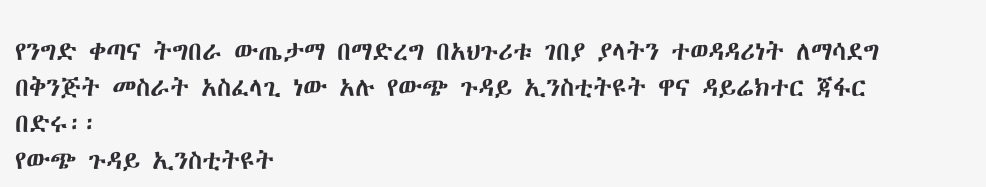የንግድ ቀጣና ትግበራ ውጤታማ በማድረግ በአህጉሪቱ ገበያ ያላትን ተወዳዳሪነት ለማሳደግ በቅንጅት መስራት አስፈላጊ ነው አሉ የውጭ ጉዳይ ኢንስቲትዩት ዋና ዳይሬክተር ጃፋር በድሩ፡፡
የውጭ ጉዳይ ኢንስቲትዩት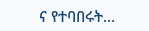ና የተባበሩት…